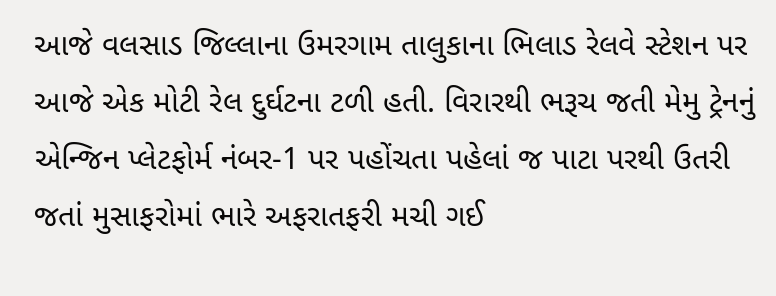આજે વલસાડ જિલ્લાના ઉમરગામ તાલુકાના ભિલાડ રેલવે સ્ટેશન પર આજે એક મોટી રેલ દુર્ઘટના ટળી હતી. વિરારથી ભરૂચ જતી મેમુ ટ્રેનનું એન્જિન પ્લેટફોર્મ નંબર-1 પર પહોંચતા પહેલાં જ પાટા પરથી ઉતરી જતાં મુસાફરોમાં ભારે અફરાતફરી મચી ગઈ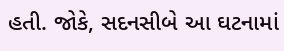હતી. જોકે, સદનસીબે આ ઘટનામાં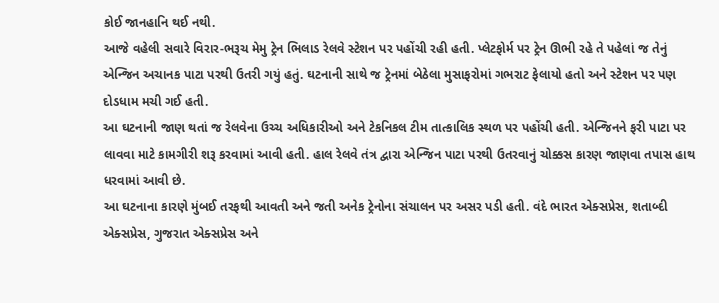કોઈ જાનહાનિ થઈ નથી.
આજે વહેલી સવારે વિરાર-ભરૂચ મેમુ ટ્રેન ભિલાડ રેલવે સ્ટેશન પર પહોંચી રહી હતી. પ્લેટફોર્મ પર ટ્રેન ઊભી રહે તે પહેલાં જ તેનું એન્જિન અચાનક પાટા પરથી ઉતરી ગયું હતું. ઘટનાની સાથે જ ટ્રેનમાં બેઠેલા મુસાફરોમાં ગભરાટ ફેલાયો હતો અને સ્ટેશન પર પણ દોડધામ મચી ગઈ હતી.
આ ઘટનાની જાણ થતાં જ રેલવેના ઉચ્ચ અધિકારીઓ અને ટેકનિકલ ટીમ તાત્કાલિક સ્થળ પર પહોંચી હતી. એન્જિનને ફરી પાટા પર લાવવા માટે કામગીરી શરૂ કરવામાં આવી હતી. હાલ રેલવે તંત્ર દ્વારા એન્જિન પાટા પરથી ઉતરવાનું ચોક્કસ કારણ જાણવા તપાસ હાથ ધરવામાં આવી છે.
આ ઘટનાના કારણે મુંબઈ તરફથી આવતી અને જતી અનેક ટ્રેનોના સંચાલન પર અસર પડી હતી. વંદે ભારત એક્સપ્રેસ, શતાબ્દી એક્સપ્રેસ, ગુજરાત એક્સપ્રેસ અને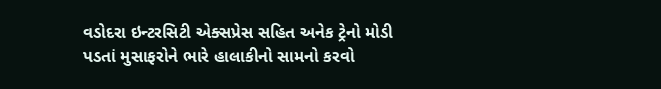વડોદરા ઇન્ટરસિટી એક્સપ્રેસ સહિત અનેક ટ્રેનો મોડી પડતાં મુસાફરોને ભારે હાલાકીનો સામનો કરવો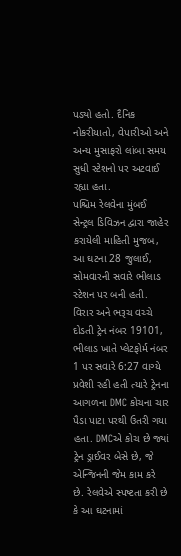પડ્યો હતો. દૈનિક નોકરીયાતો, વેપારીઓ અને અન્ય મુસાફરો લાંબા સમય સુધી સ્ટેશનો પર અટવાઈ રહ્યા હતા.
પશ્ચિમ રેલવેના મુંબઈ સેન્ટ્રલ ડિવિઝન દ્વારા જાહેર કરાયેલી માહિતી મુજબ, આ ઘટના 28 જુલાઈ, સોમવારની સવારે ભીલાડ સ્ટેશન પર બની હતી. વિરાર અને ભરૂચ વચ્ચે દોડતી ટ્રેન નંબર 19101, ભીલાડ ખાતે પ્લેટફોર્મ નંબર 1 પર સવારે 6:27 વાગ્યે પ્રવેશી રહી હતી ત્યારે ટ્રેનના આગળના DMC કોચના ચાર પૈડા પાટા પરથી ઉતરી ગયા હતા. DMCએ કોચ છે જ્યાં ટ્રેન ડ્રાઈવર બેસે છે, જે એન્જિનની જેમ કામ કરે છે. રેલવેએ સ્પષ્ટતા કરી છે કે આ ઘટનામાં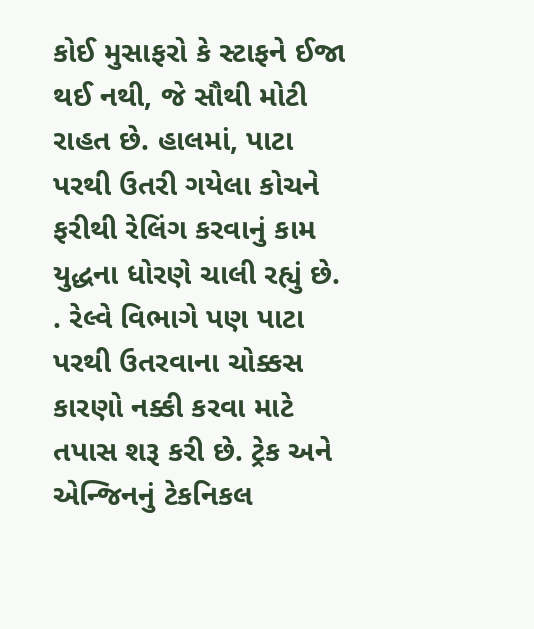કોઈ મુસાફરો કે સ્ટાફને ઈજા થઈ નથી, જે સૌથી મોટી રાહત છે. હાલમાં, પાટા પરથી ઉતરી ગયેલા કોચને ફરીથી રેલિંગ કરવાનું કામ યુદ્ધના ધોરણે ચાલી રહ્યું છે. . રેલ્વે વિભાગે પણ પાટા પરથી ઉતરવાના ચોક્કસ કારણો નક્કી કરવા માટે તપાસ શરૂ કરી છે. ટ્રેક અને એન્જિનનું ટેકનિકલ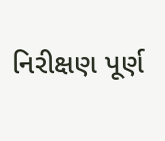નિરીક્ષણ પૂર્ણ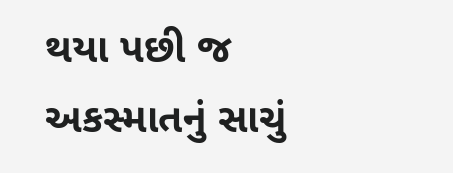થયા પછી જ અકસ્માતનું સાચું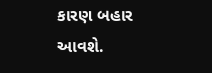કારણ બહાર આવશે.